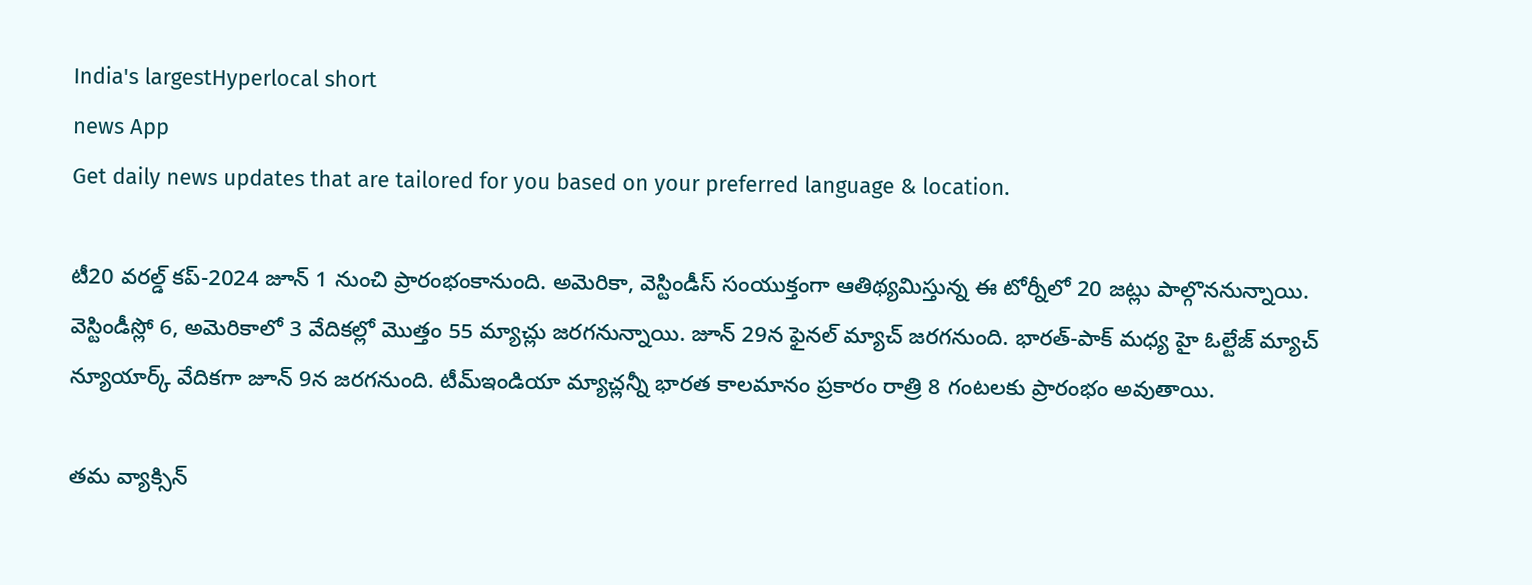India's largestHyperlocal short
news App
Get daily news updates that are tailored for you based on your preferred language & location.

టీ20 వరల్డ్ కప్-2024 జూన్ 1 నుంచి ప్రారంభంకానుంది. అమెరికా, వెస్టిండీస్ సంయుక్తంగా ఆతిథ్యమిస్తున్న ఈ టోర్నీలో 20 జట్లు పాల్గొననున్నాయి. వెస్టిండీస్లో 6, అమెరికాలో 3 వేదికల్లో మొత్తం 55 మ్యాచ్లు జరగనున్నాయి. జూన్ 29న ఫైనల్ మ్యాచ్ జరగనుంది. భారత్-పాక్ మధ్య హై ఓల్టేజ్ మ్యాచ్ న్యూయార్క్ వేదికగా జూన్ 9న జరగనుంది. టీమ్ఇండియా మ్యాచ్లన్నీ భారత కాలమానం ప్రకారం రాత్రి 8 గంటలకు ప్రారంభం అవుతాయి.

తమ వ్యాక్సిన్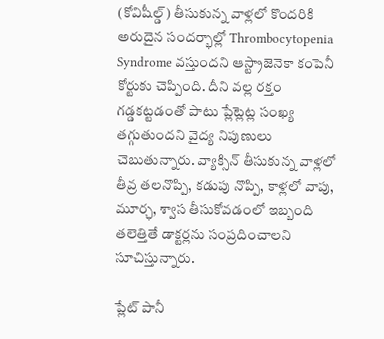(కోవిషీల్డ్) తీసుకున్న వాళ్లలో కొందరికి అరుదైన సందర్భాల్లో Thrombocytopenia Syndrome వస్తుందని ఆస్ట్రాజెనెకా కంపెనీ కోర్టుకు చెప్పింది. దీని వల్ల రక్తం గడ్డకట్టడంతో పాటు ప్లేట్లెట్ల సంఖ్య తగ్గుతుందని వైద్య నిపుణులు చెబుతున్నారు. వ్యాక్సిన్ తీసుకున్న వాళ్లలో తీవ్ర తలనొప్పి, కడుపు నొప్పి, కాళ్లలో వాపు, మూర్ఛ, శ్వాస తీసుకోవడంలో ఇబ్బంది తలెత్తితే డాక్టర్లను సంప్రదించాలని సూచిస్తున్నారు.

ప్లేట్ పానీ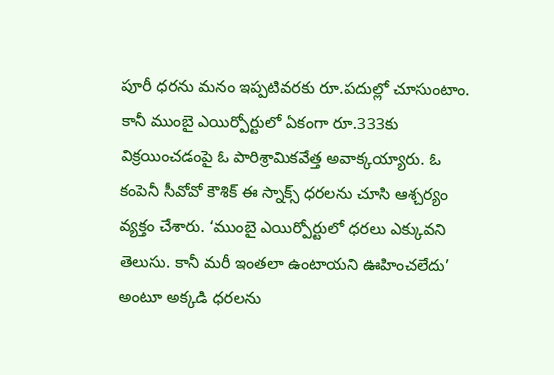పూరీ ధరను మనం ఇప్పటివరకు రూ.పదుల్లో చూసుంటాం. కానీ ముంబై ఎయిర్పోర్టులో ఏకంగా రూ.333కు విక్రయించడంపై ఓ పారిశ్రామికవేత్త అవాక్కయ్యారు. ఓ కంపెనీ సీవోవో కౌశిక్ ఈ స్నాక్స్ ధరలను చూసి ఆశ్చర్యం వ్యక్తం చేశారు. ‘ముంబై ఎయిర్పోర్టులో ధరలు ఎక్కువని తెలుసు. కానీ మరీ ఇంతలా ఉంటాయని ఊహించలేదు’ అంటూ అక్కడి ధరలను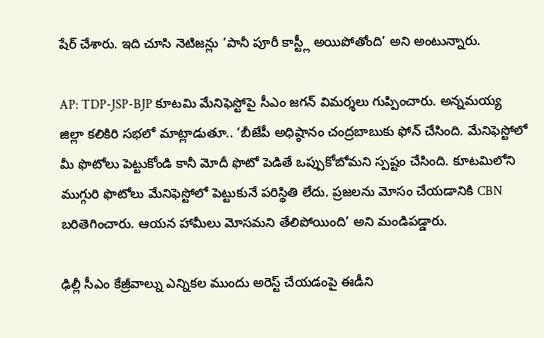షేర్ చేశారు. ఇది చూసి నెటిజన్లు ‘పానీ పూరీ కాస్ట్లీ అయిపోతోంది’ అని అంటున్నారు.

AP: TDP-JSP-BJP కూటమి మేనిఫెస్టోపై సీఎం జగన్ విమర్శలు గుప్పించారు. అన్నమయ్య జిల్లా కలికిరి సభలో మాట్లాడుతూ.. ‘బీజేపీ అధిష్ఠానం చంద్రబాబుకు ఫోన్ చేసింది. మేనిఫెస్టోలో మీ ఫొటోలు పెట్టుకోండి కానీ మోదీ ఫొటో పెడితే ఒప్పుకోబోమని స్పష్టం చేసింది. కూటమిలోని ముగ్గురి ఫొటోలు మేనిఫెస్టోలో పెట్టుకునే పరిస్థితి లేదు. ప్రజలను మోసం చేయడానికి CBN బరితెగించారు. ఆయన హామీలు మోసమని తేలిపోయింది’ అని మండిపడ్డారు.

ఢిల్లీ సీఎం కేజ్రీవాల్ను ఎన్నికల ముందు అరెస్ట్ చేయడంపై ఈడీని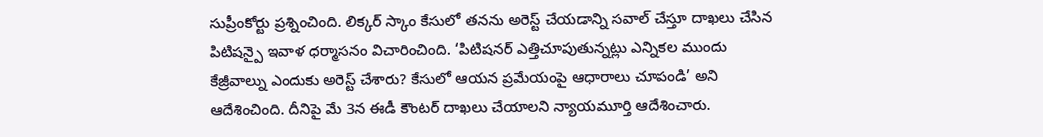సుప్రీంకోర్టు ప్రశ్నించింది. లిక్కర్ స్కాం కేసులో తనను అరెస్ట్ చేయడాన్ని సవాల్ చేస్తూ దాఖలు చేసిన పిటిషన్పై ఇవాళ ధర్మాసనం విచారించింది. ‘పిటిషనర్ ఎత్తిచూపుతున్నట్లు ఎన్నికల ముందు కేజ్రీవాల్ను ఎందుకు అరెస్ట్ చేశారు? కేసులో ఆయన ప్రమేయంపై ఆధారాలు చూపండి’ అని ఆదేశించింది. దీనిపై మే 3న ఈడీ కౌంటర్ దాఖలు చేయాలని న్యాయమూర్తి ఆదేశించారు.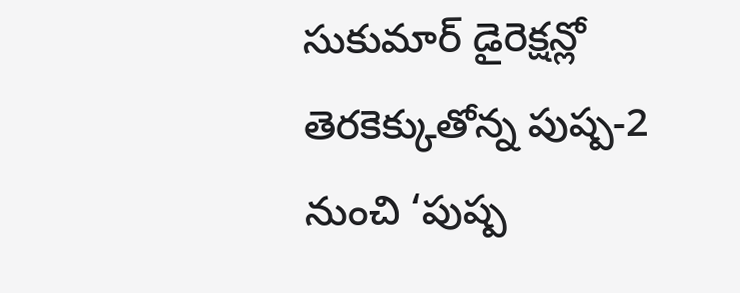సుకుమార్ డైరెక్షన్లో తెరకెక్కుతోన్న పుష్ప-2 నుంచి ‘పుష్ప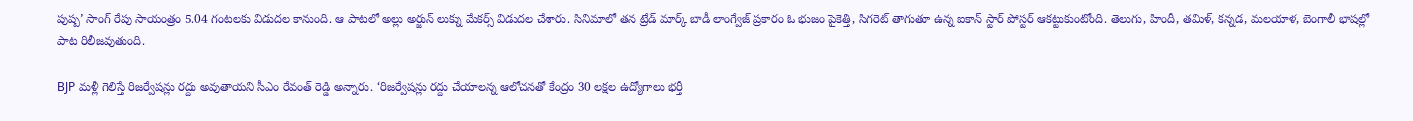పుష్ప’ సాంగ్ రేపు సాయంత్రం 5.04 గంటలకు విడుదల కానుంది. ఆ పాటలో అల్లు అర్జున్ లుక్ను మేకర్స్ విడుదల చేశారు. సినిమాలో తన ట్రేడ్ మార్క్ బాడీ లాంగ్వేజ్ ప్రకారం ఓ భుజం పైకెత్తి, సిగరెట్ తాగుతూ ఉన్న ఐకాన్ స్టార్ పోస్టర్ ఆకట్టుకుంటోంది. తెలుగు, హిందీ, తమిళ్, కన్నడ, మలయాళ, బెంగాలీ భాషల్లో పాట రిలీజవుతుంది.

BJP మళ్లీ గెలిస్తే రిజర్వేషన్లు రద్దు అవుతాయని సీఎం రేవంత్ రెడ్డి అన్నారు. ‘రిజర్వేషన్లు రద్దు చేయాలన్న ఆలోచనతో కేంద్రం 30 లక్షల ఉద్యోగాలు భర్తీ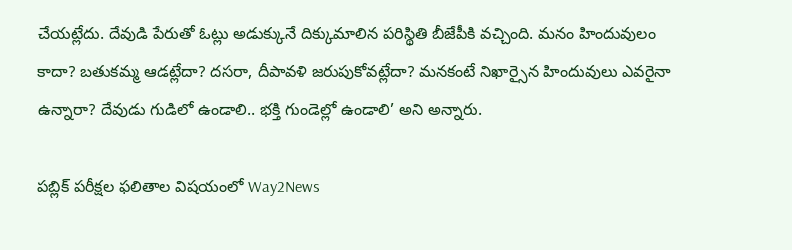చేయట్లేదు. దేవుడి పేరుతో ఓట్లు అడుక్కునే దిక్కుమాలిన పరిస్థితి బీజేపీకి వచ్చింది. మనం హిందువులం కాదా? బతుకమ్మ ఆడట్లేదా? దసరా, దీపావళి జరుపుకోవట్లేదా? మనకంటే నిఖార్సైన హిందువులు ఎవరైనా ఉన్నారా? దేవుడు గుడిలో ఉండాలి.. భక్తి గుండెల్లో ఉండాలి’ అని అన్నారు.

పబ్లిక్ పరీక్షల ఫలితాల విషయంలో Way2News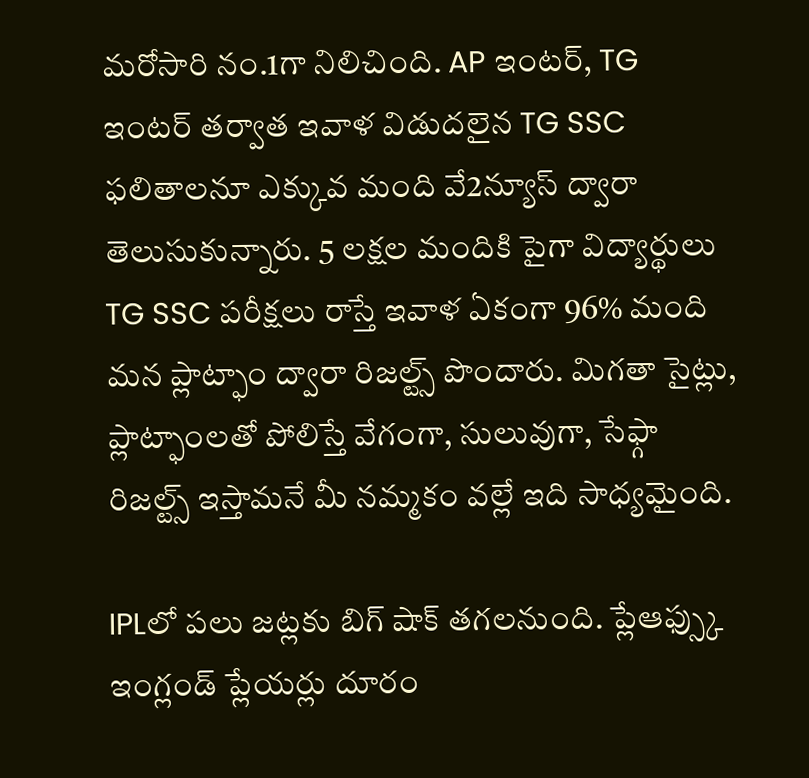మరోసారి నం.1గా నిలిచింది. AP ఇంటర్, TG ఇంటర్ తర్వాత ఇవాళ విడుదలైన TG SSC ఫలితాలనూ ఎక్కువ మంది వే2న్యూస్ ద్వారా తెలుసుకున్నారు. 5 లక్షల మందికి పైగా విద్యార్థులు TG SSC పరీక్షలు రాస్తే ఇవాళ ఏకంగా 96% మంది మన ప్లాట్ఫాం ద్వారా రిజల్ట్స్ పొందారు. మిగతా సైట్లు, ప్లాట్ఫాంలతో పోలిస్తే వేగంగా, సులువుగా, సేఫ్గా రిజల్ట్స్ ఇస్తామనే మీ నమ్మకం వల్లే ఇది సాధ్యమైంది.

IPLలో పలు జట్లకు బిగ్ షాక్ తగలనుంది. ప్లేఆఫ్స్కు ఇంగ్లండ్ ప్లేయర్లు దూరం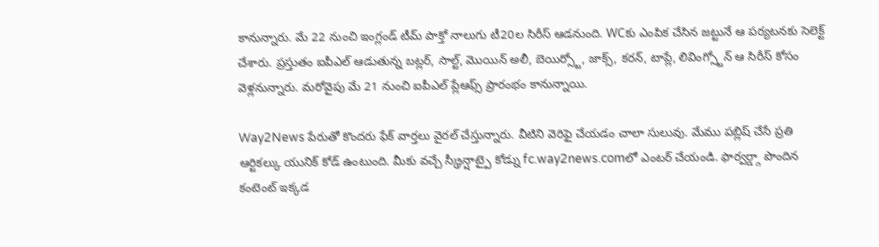కానున్నారు. మే 22 నుంచి ఇంగ్లండ్ టీమ్ పాక్తో నాలుగు టీ20ల సిరీస్ ఆడనుంది. WCకు ఎంపిక చేసిన జట్టునే ఆ పర్యటనకు సెలెక్ట్ చేశారు. ప్రస్తుతం ఐపీఎల్ ఆడుతున్న బట్లర్, సాల్ట్, మొయిన్ అలీ, బెయిర్స్టో, జాక్స్, కరన్, టాప్లే, లివింగ్స్టోన్ ఆ సిరీస్ కోసం వెళ్లనున్నారు. మరోవైపు మే 21 నుంచి ఐపీఎల్ ప్లేఆఫ్స్ ప్రారంభం కానున్నాయి.

Way2News పేరుతో కొందరు ఫేక్ వార్తలు వైరల్ చేస్తున్నారు. వీటిని వెరిఫై చేయడం చాలా సులువు. మేము పబ్లిష్ చేసే ప్రతి ఆర్టికల్కు యునిక్ కోడ్ ఉంటుంది. మీకు వచ్చే స్క్రీన్షాట్పై కోడ్ను fc.way2news.comలో ఎంటర్ చేయండి. ఫార్వర్డ్గా పొందిన కంటెంట్ ఇక్కడ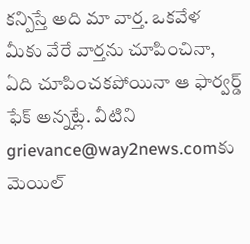కన్పిస్తే అది మా వార్త. ఒకవేళ మీకు వేరే వార్తను చూపించినా, ఏది చూపించకపోయినా ఆ ఫార్వర్డ్ ఫేక్ అన్నట్లే. వీటిని grievance@way2news.comకు మెయిల్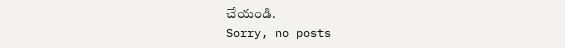చేయండి.
Sorry, no posts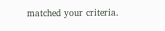matched your criteria.